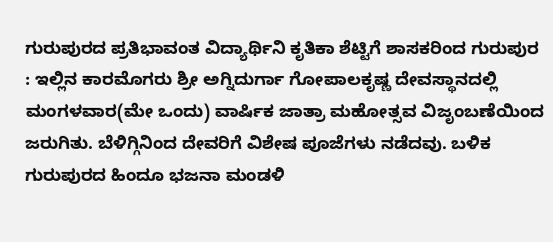ಗುರುಪುರದ ಪ್ರತಿಭಾವಂತ ವಿದ್ಯಾರ್ಥಿನಿ ಕೃತಿಕಾ ಶೆಟ್ಟಿಗೆ ಶಾಸಕರಿಂದ ಗುರುಪುರ : ಇಲ್ಲಿನ ಕಾರಮೊಗರು ಶ್ರೀ ಅಗ್ನಿದುರ್ಗಾ ಗೋಪಾಲಕೃಷ್ಣ ದೇವಸ್ಥಾನದಲ್ಲಿ ಮಂಗಳವಾರ(ಮೇ ಒಂದು) ವಾರ್ಷಿಕ ಜಾತ್ರಾ ಮಹೋತ್ಸವ ವಿಜೃಂಬಣೆಯಿಂದ ಜರುಗಿತು. ಬೆಳಿಗ್ಗಿನಿಂದ ದೇವರಿಗೆ ವಿಶೇಷ ಪೂಜೆಗಳು ನಡೆದವು. ಬಳಿಕ ಗುರುಪುರದ ಹಿಂದೂ ಭಜನಾ ಮಂಡಳಿ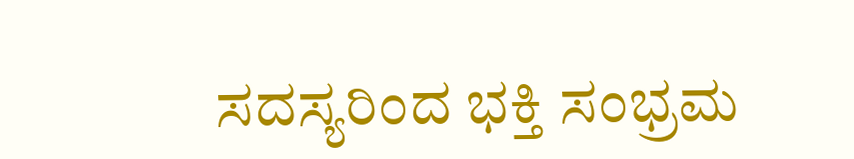ಸದಸ್ಯರಿಂದ ಭಕ್ತಿ ಸಂಭ್ರಮ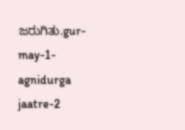ಜರುಗಿತು.gur-may-1-agnidurga jaatre-2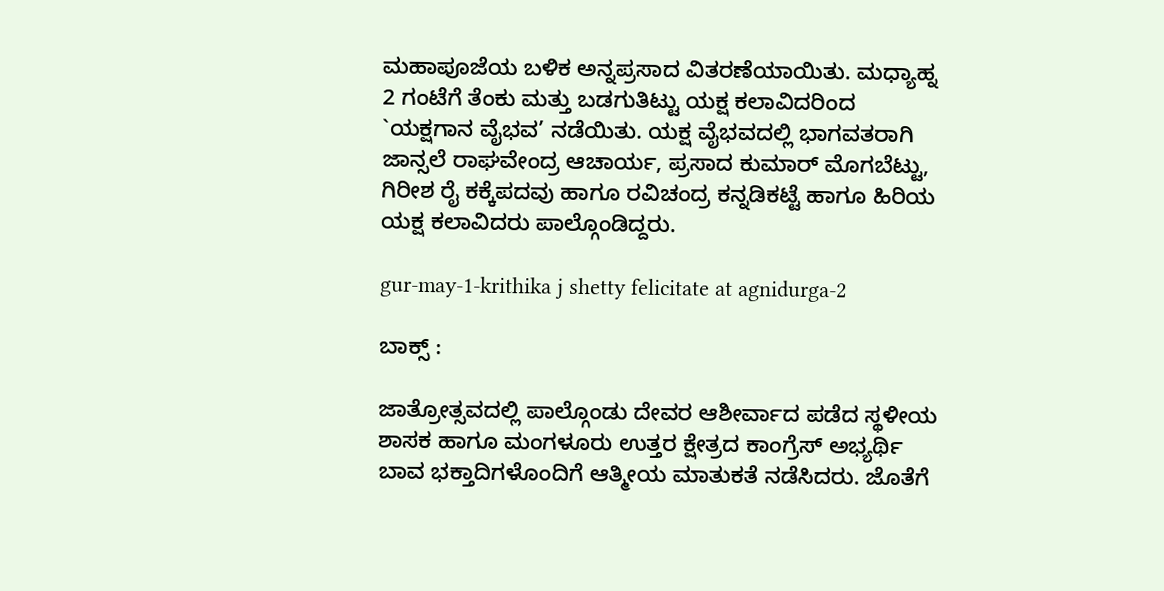ಮಹಾಪೂಜೆಯ ಬಳಿಕ ಅನ್ನಪ್ರಸಾದ ವಿತರಣೆಯಾಯಿತು. ಮಧ್ಯಾಹ್ನ 2 ಗಂಟೆಗೆ ತೆಂಕು ಮತ್ತು ಬಡಗುತಿಟ್ಟು ಯಕ್ಷ ಕಲಾವಿದರಿಂದ `ಯಕ್ಷಗಾನ ವೈಭವ’ ನಡೆಯಿತು. ಯಕ್ಷ ವೈಭವದಲ್ಲಿ ಭಾಗವತರಾಗಿ ಜಾನ್ಸಲೆ ರಾಘವೇಂದ್ರ ಆಚಾರ್ಯ, ಪ್ರಸಾದ ಕುಮಾರ್ ಮೊಗಬೆಟ್ಟು, ಗಿರೀಶ ರೈ ಕಕ್ಕೆಪದವು ಹಾಗೂ ರವಿಚಂದ್ರ ಕನ್ನಡಿಕಟ್ಟೆ ಹಾಗೂ ಹಿರಿಯ ಯಕ್ಷ ಕಲಾವಿದರು ಪಾಲ್ಗೊಂಡಿದ್ದರು.

gur-may-1-krithika j shetty felicitate at agnidurga-2

ಬಾಕ್ಸ್ :

ಜಾತ್ರೋತ್ಸವದಲ್ಲಿ ಪಾಲ್ಗೊಂಡು ದೇವರ ಆಶೀರ್ವಾದ ಪಡೆದ ಸ್ಥಳೀಯ ಶಾಸಕ ಹಾಗೂ ಮಂಗಳೂರು ಉತ್ತರ ಕ್ಷೇತ್ರದ ಕಾಂಗ್ರೆಸ್ ಅಭ್ಯರ್ಥಿ ಬಾವ ಭಕ್ತಾದಿಗಳೊಂದಿಗೆ ಆತ್ಮೀಯ ಮಾತುಕತೆ ನಡೆಸಿದರು. ಜೊತೆಗೆ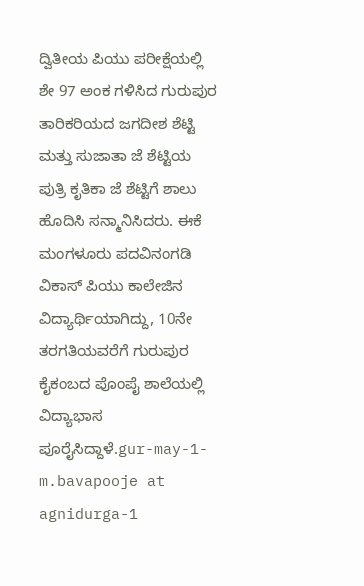ದ್ವಿತೀಯ ಪಿಯು ಪರೀಕ್ಷೆಯಲ್ಲಿ ಶೇ 97 ಅಂಕ ಗಳಿಸಿದ ಗುರುಪುರ ತಾರಿಕರಿಯದ ಜಗದೀಶ ಶೆಟ್ಟಿ ಮತ್ತು ಸುಜಾತಾ ಜೆ ಶೆಟ್ಟಿಯ ಪುತ್ರಿ ಕೃತಿಕಾ ಜೆ ಶೆಟ್ಟಿಗೆ ಶಾಲು ಹೊದಿಸಿ ಸನ್ಮಾನಿಸಿದರು. ಈಕೆ ಮಂಗಳೂರು ಪದವಿನಂಗಡಿ ವಿಕಾಸ್ ಪಿಯು ಕಾಲೇಜಿನ ವಿದ್ಯಾರ್ಥಿಯಾಗಿದ್ದು, 10ನೇ ತರಗತಿಯವರೆಗೆ ಗುರುಪುರ ಕೈಕಂಬದ ಪೊಂಪೈ ಶಾಲೆಯಲ್ಲಿ ವಿದ್ಯಾಭಾಸ ಪೂರೈಸಿದ್ದಾಳೆ.gur-may-1-m.bavapooje at agnidurga-1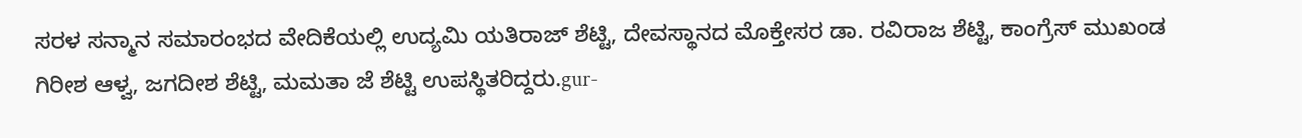ಸರಳ ಸನ್ಮಾನ ಸಮಾರಂಭದ ವೇದಿಕೆಯಲ್ಲಿ ಉದ್ಯಮಿ ಯತಿರಾಜ್ ಶೆಟ್ಟಿ, ದೇವಸ್ಥಾನದ ಮೊಕ್ತೇಸರ ಡಾ. ರವಿರಾಜ ಶೆಟ್ಟಿ, ಕಾಂಗ್ರೆಸ್ ಮುಖಂಡ ಗಿರೀಶ ಆಳ್ವ, ಜಗದೀಶ ಶೆಟ್ಟಿ, ಮಮತಾ ಜೆ ಶೆಟ್ಟಿ ಉಪಸ್ಥಿತರಿದ್ದರು.gur-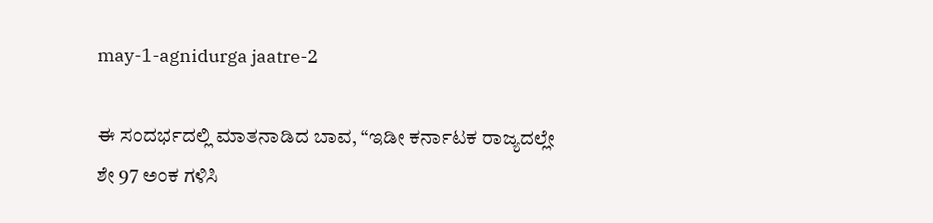may-1-agnidurga jaatre-2

ಈ ಸಂದರ್ಭದಲ್ಲಿ ಮಾತನಾಡಿದ ಬಾವ, “ಇಡೀ ಕರ್ನಾಟಕ ರಾಜ್ಯದಲ್ಲೇ ಶೇ 97 ಅಂಕ ಗಳಿಸಿ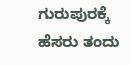ಗುರುಪುರಕ್ಕೆ ಹೆಸರು ತಂದು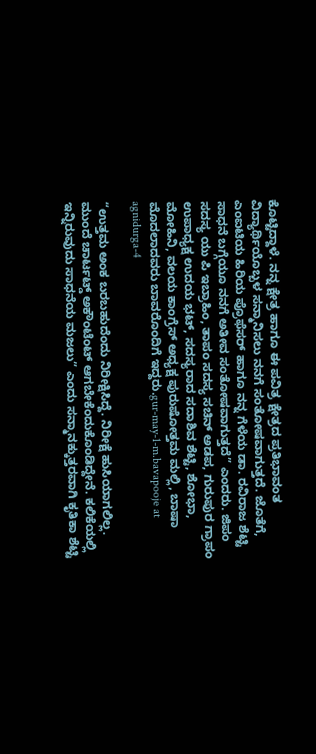ಕೊಟ್ಟಿದ್ದಾಳೆ. ನನ್ನ ಕ್ಷೇತ್ರ ಹಾಗೂ ಈ ಪವಿತ್ರ ಕ್ಷೇತ್ರದ ಪ್ರತಿಭಾವಂತ ವಿದ್ಯಾರ್ಥಿಯೊಬ್ಬಳ ಸನ್ಮಾನಿಸಲು ನನಗೆ ಸಂತೋಷವಾಗುತ್ತದೆ. ಜೊತೆಗೆ, ಎಂಐಟಿಯ ಹಿರಿಯ ಪ್ರೊಫೆಸರ್ ಹಾಗೂ ನನ್ನ ಗೆಳೆಯ ಡಾ. ರವಿರಾಜ ಶೆಟ್ಟಿ ಸಾಧನೆ ಬಗ್ಗೆಯೂ ನನಗೆ ಅತೀವ ಸಂತೋಷವಾಗುತ್ತದೆ” ಎಂದರು. ಜಿಪಂ ಸದಸ್ಯ ಯು ಪಿ ಇಬ್ರಾಹಿಂ, ತಾಪಂ ಸದಸ್ಯ ಸಚಿನ್ ಅಡಪ, ಗುರುಪುರ ಗ್ರಾಪಂ ಉಪಾಧ್ಯಕ್ಷ ಉದಯ ಭಟ್, ಸದಸ್ಯರಾದ ಸದಾಶಿವ ಶೆಟ್ಟಿ, ಶೋಭಾ, ಮೋಹಿನಿ, ವಲಯ ಕಾಂಗ್ರೆಸ್ ಅಧ್ಯಕ್ಷ ಪುರುಷೋತ್ತಮ ಮಲ್ಲಿ, ಬಾಷಾ ಮೊದಲಾದವರು ಬಾವರೊಂದಿಗೆ ಇದ್ದರು.gur-may-1-m.bavapooje at agnidurga-4

“ಉತ್ತಮ ಅಂಕ ಬರಬಹುದೆಂದು ನಿರೀಕ್ಷಿಸಿದ್ದೆ. ನಿರೀಕ್ಷೆ ಹುಸಿಯಾಗಲಿಲ್ಲ. ಮುಂದೆ ಚಾರ್ಟಟ್ಡ್ ಅಕೌಂಟೆಂಟ್ ಆಗಬೇಕೆಂದುಕೊಂಡಿದ್ದೇನೆ. ಕಲಿಕೆಯಲ್ಲಿ ಇನ್ನಿರುವುದು ಸಾಧನೆಯ ಮಜಲು” ಎಂದು ಸನ್ಮಾನಕ್ಕುತ್ತರವಾಗಿ ಕೃತಿಕಾ ಶೆಟ್ಟಿ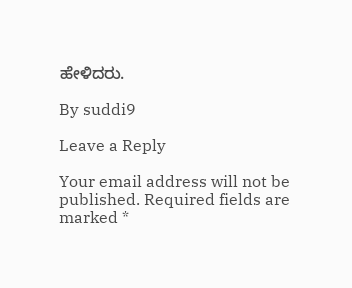ಹೇಳಿದರು.

By suddi9

Leave a Reply

Your email address will not be published. Required fields are marked *